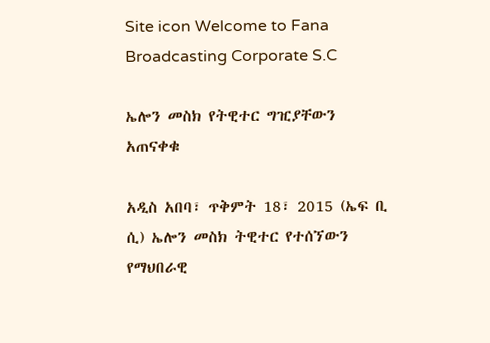Site icon Welcome to Fana Broadcasting Corporate S.C

ኤሎን መስክ የትዊተር ግዢያቸውን አጠናቀቁ

አዲስ አበባ፣ ጥቅምት 18፣ 2015 (ኤፍ ቢ ሲ) ኤሎን መስክ ትዊተር የተሰኘውን የማህበራዊ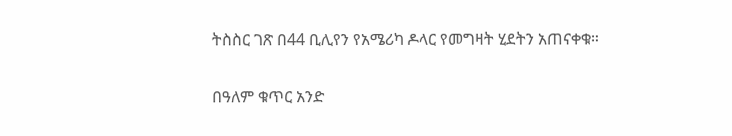ትስስር ገጽ በ44 ቢሊየን የአሜሪካ ዶላር የመግዛት ሂደትን አጠናቀቁ።

በዓለም ቁጥር አንድ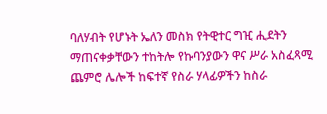ባለሃብት የሆኑት ኤለን መስክ የትዊተር ግዢ ሒደትን ማጠናቀቃቸውን ተከትሎ የኩባንያውን ዋና ሥራ አስፈጻሚ ጨምሮ ሌሎች ከፍተኛ የስራ ሃላፊዎችን ከስራ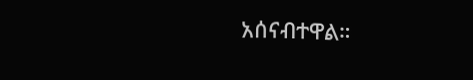አሰናብተዋል።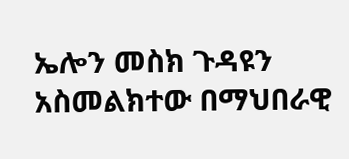ኤሎን መስክ ጉዳዩን አስመልክተው በማህበራዊ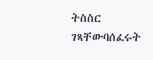ትስስር ገጻቸውባሰፈሩት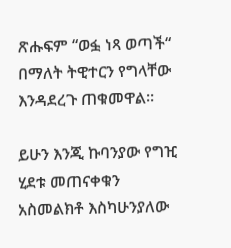ጽሑፍም “ወፏ ነጻ ወጣች“ በማለት ትዊተርን የግላቸው እንዳደረጉ ጠቁመዋል፡፡

ይሁን እንጂ ኩባንያው የግዢ ሂደቱ መጠናቀቁን አስመልክቶ እስካሁንያለው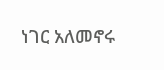ነገር አለመኖሩ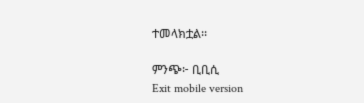ተመላክቷል፡፡

ምንጭ፦ ቢቢሲ
Exit mobile version